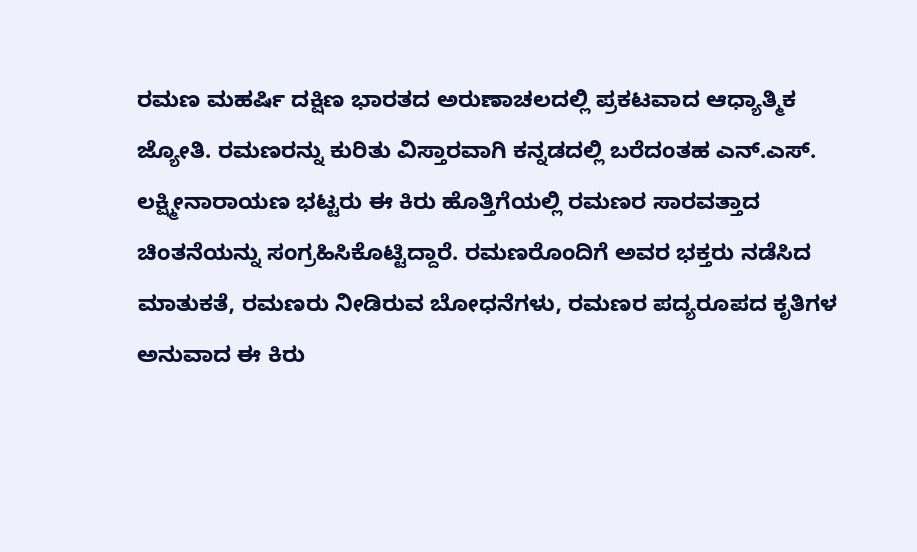ರಮಣ ಮಹರ್ಷಿ ದಕ್ಷಿಣ ಭಾರತದ ಅರುಣಾಚಲದಲ್ಲಿ ಪ್ರಕಟವಾದ ಆಧ್ಯಾತ್ಮಿಕ ಜ್ಯೋತಿ. ರಮಣರನ್ನು ಕುರಿತು ವಿಸ್ತಾರವಾಗಿ ಕನ್ನಡದಲ್ಲಿ ಬರೆದಂತಹ ಎನ್.ಎಸ್. ಲಕ್ಷ್ಮೀನಾರಾಯಣ ಭಟ್ಟರು ಈ ಕಿರು ಹೊತ್ತಿಗೆಯಲ್ಲಿ ರಮಣರ ಸಾರವತ್ತಾದ ಚಿಂತನೆಯನ್ನು ಸಂಗ್ರಹಿಸಿಕೊಟ್ಟಿದ್ದಾರೆ. ರಮಣರೊಂದಿಗೆ ಅವರ ಭಕ್ತರು ನಡೆಸಿದ ಮಾತುಕತೆ, ರಮಣರು ನೀಡಿರುವ ಬೋಧನೆಗಳು, ರಮಣರ ಪದ್ಯರೂಪದ ಕೃತಿಗಳ ಅನುವಾದ ಈ ಕಿರು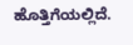ಹೊತ್ತಿಗೆಯಲ್ಲಿದೆ.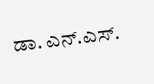ಡಾ. ಎನ್.ಎಸ್.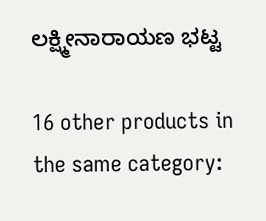ಲಕ್ಷ್ಮೀನಾರಾಯಣ ಭಟ್ಟ

16 other products in the same category: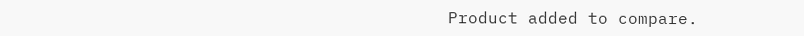Product added to compare.